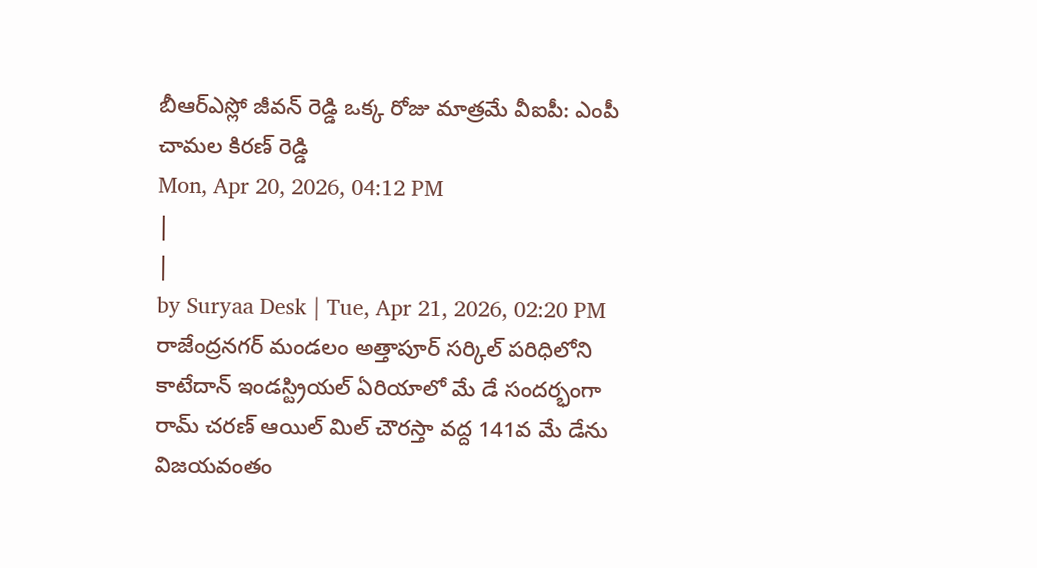బీఆర్ఎస్లో జీవన్ రెడ్డి ఒక్క రోజు మాత్రమే వీఐపీ: ఎంపీ చామల కిరణ్ రెడ్డి
Mon, Apr 20, 2026, 04:12 PM
|
|
by Suryaa Desk | Tue, Apr 21, 2026, 02:20 PM
రాజేంద్రనగర్ మండలం అత్తాపూర్ సర్కిల్ పరిధిలోని కాటేదాన్ ఇండస్ట్రియల్ ఏరియాలో మే డే సందర్భంగా రామ్ చరణ్ ఆయిల్ మిల్ చౌరస్తా వద్ద 141వ మే డేను విజయవంతం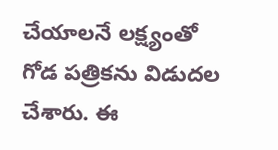చేయాలనే లక్ష్యంతో గోడ పత్రికను విడుదల చేశారు. ఈ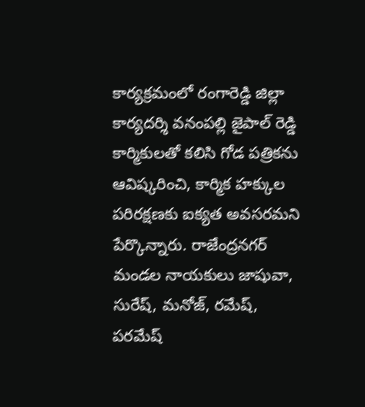కార్యక్రమంలో రంగారెడ్డి జిల్లా కార్యదర్శి వనంపల్లి జైపాల్ రెడ్డి కార్మికులతో కలిసి గోడ పత్రికను ఆవిష్కరించి, కార్మిక హక్కుల పరిరక్షణకు ఐక్యత అవసరమని పేర్కొన్నారు. రాజేంద్రనగర్ మండల నాయకులు జాషువా, సురేష్, మనోజ్, రమేష్, పరమేష్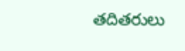తదితరులు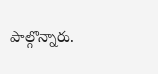పాల్గొన్నారు.